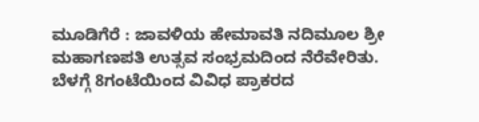ಮೂಡಿಗೆರೆ : ಜಾವಳಿಯ ಹೇಮಾವತಿ ನದಿಮೂಲ ಶ್ರೀ ಮಹಾಗಣಪತಿ ಉತ್ಸವ ಸಂಭ್ರಮದಿಂದ ನೆರೆವೇರಿತು.
ಬೆಳಗ್ಗೆ 8ಗಂಟೆಯಿಂದ ವಿವಿಧ ಪ್ರಾಕರದ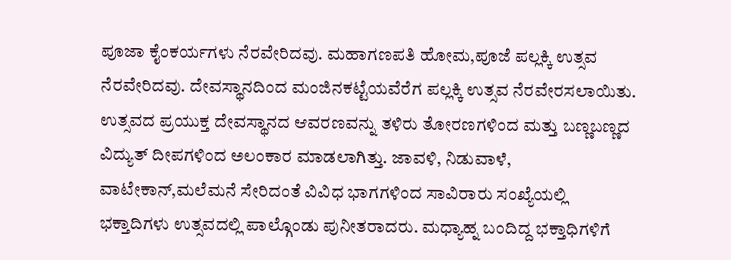ಪೂಜಾ ಕೈಂಕರ್ಯಗಳು ನೆರವೇರಿದವು. ಮಹಾಗಣಪತಿ ಹೋಮ,ಪೂಜೆ ಪಲ್ಲಕ್ಕಿ ಉತ್ಸವ ನೆರವೇರಿದವು. ದೇವಸ್ಥಾನದಿಂದ ಮಂಜಿನಕಟ್ಟೆಯವೆರೆಗ ಪಲ್ಲಕ್ಕಿ ಉತ್ಸವ ನೆರವೇರಸಲಾಯಿತು. ಉತ್ಸವದ ಪ್ರಯುಕ್ತ ದೇವಸ್ಥಾನದ ಆವರಣವನ್ನು ತಳಿರು ತೋರಣಗಳಿಂದ ಮತ್ತು ಬಣ್ಣಬಣ್ಣದ ವಿದ್ಯುತ್ ದೀಪಗಳಿಂದ ಅಲಂಕಾರ ಮಾಡಲಾಗಿತ್ತು. ಜಾವಳಿ, ನಿಡುವಾಳೆ, ವಾಟೇಕಾನ್,ಮಲೆಮನೆ ಸೇರಿದಂತೆ ವಿವಿಧ ಭಾಗಗಳಿಂದ ಸಾವಿರಾರು ಸಂಖ್ಯೆಯಲ್ಲಿ ಭಕ್ತಾದಿಗಳು ಉತ್ಸವದಲ್ಲಿ ಪಾಲ್ಗೊಂಡು ಪುನೀತರಾದರು. ಮಧ್ಯಾಹ್ನ ಬಂದಿದ್ದ ಭಕ್ತಾಧಿಗಳಿಗೆ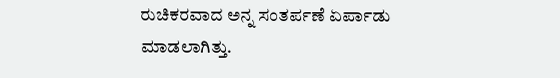ರುಚಿಕರವಾದ ಅನ್ನ ಸಂತರ್ಪಣೆ ಏರ್ಪಾಡು ಮಾಡಲಾಗಿತ್ತು.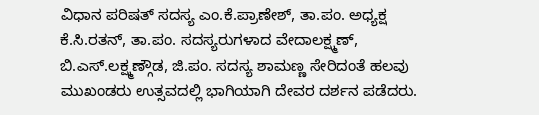ವಿಧಾನ ಪರಿಷತ್ ಸದಸ್ಯ ಎಂ.ಕೆ.ಪ್ರಾಣೇಶ್, ತಾ.ಪಂ. ಅಧ್ಯಕ್ಷ ಕೆ.ಸಿ.ರತನ್, ತಾ.ಪಂ. ಸದಸ್ಯರುಗಳಾದ ವೇದಾಲಕ್ಷ್ಮಣ್, ಬಿ.ಎಸ್.ಲಕ್ಷ್ಮಣ್ಗೌಡ, ಜಿ.ಪಂ. ಸದಸ್ಯ ಶಾಮಣ್ಣ ಸೇರಿದಂತೆ ಹಲವು ಮುಖಂಡರು ಉತ್ಸವದಲ್ಲಿ ಭಾಗಿಯಾಗಿ ದೇವರ ದರ್ಶನ ಪಡೆದರು.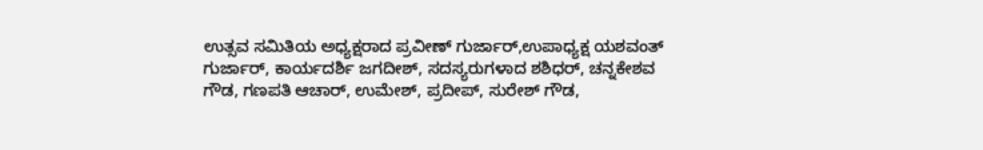ಉತ್ಸವ ಸಮಿತಿಯ ಅಧ್ಯಕ್ಷರಾದ ಪ್ರವೀಣ್ ಗುರ್ಜಾರ್,ಉಪಾಧ್ಯಕ್ಷ ಯಶವಂತ್ ಗುರ್ಜಾರ್, ಕಾರ್ಯದರ್ಶಿ ಜಗದೀಶ್, ಸದಸ್ಯರುಗಳಾದ ಶಶಿಧರ್, ಚನ್ನಕೇಶವ ಗೌಡ, ಗಣಪತಿ ಆಚಾರ್, ಉಮೇಶ್, ಪ್ರದೀಪ್, ಸುರೇಶ್ ಗೌಡ,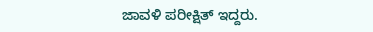ಜಾವಳಿ ಪರೀಕ್ಷಿತ್ ಇದ್ದರು.